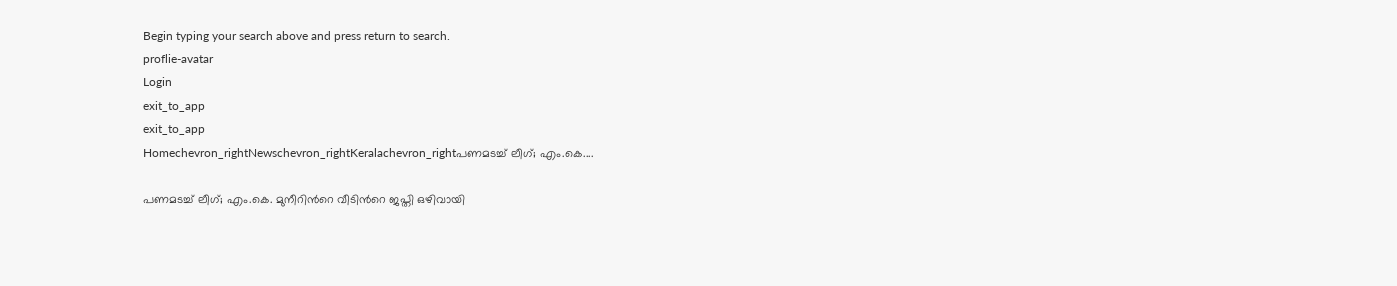Begin typing your search above and press return to search.
proflie-avatar
Login
exit_to_app
exit_to_app
Homechevron_rightNewschevron_rightKeralachevron_rightപണമടച്ച് ലീഗ്; എം.കെ....

പണമടച്ച് ലീഗ്; എം.കെ. മുനീറിന്‍റെ വീടിന്‍റെ ജപ്തി ഒഴിവായി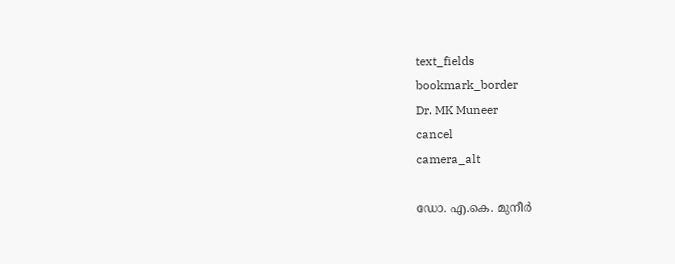text_fields
bookmark_border
Dr. MK Muneer
cancel
camera_alt

ഡോ. എ.കെ. മുനീർ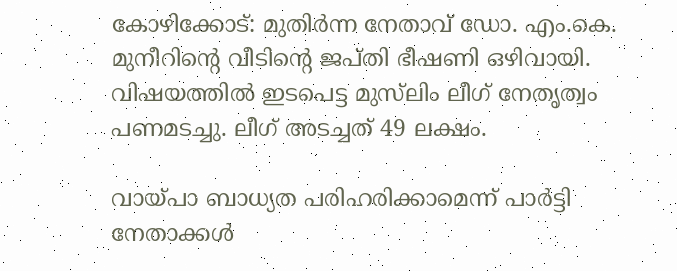കോഴിക്കോട്: മുതിർന്ന നേതാവ് ഡോ. എം.കെ. മുനീറിന്‍റെ വീടിന്‍റെ ജപ്തി ഭീഷണി ഒഴിവായി. വിഷയത്തിൽ ഇടപെട്ട മുസ്‍ലിം ലീഗ് നേതൃത്വം പണമടച്ചു. ലീഗ് അടച്ചത് 49 ലക്ഷം.

വായ്പാ ബാധ്യത പരിഹരിക്കാമെന്ന് പാർട്ടി നേതാക്കൾ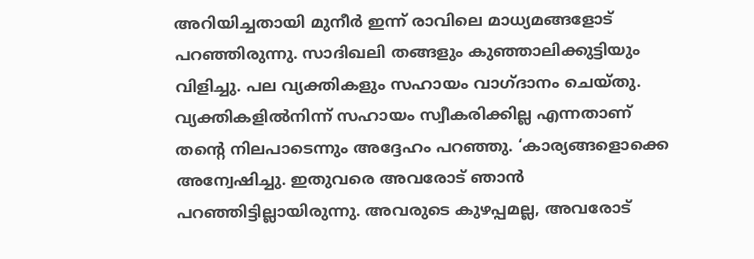അറിയിച്ചതായി മുനീർ ഇന്ന് രാവിലെ മാധ്യമങ്ങളോട് പറഞ്ഞിരുന്നു. സാദിഖലി തങ്ങളും കുഞ്ഞാലിക്കുട്ടിയും വിളിച്ചു. പല വ്യക്തികളും സഹായം വാഗ്ദാനം ചെയ്തു. വ്യക്തികളിൽനിന്ന് സഹായം സ്വീകരിക്കില്ല എന്നതാണ് തന്‍റെ നിലപാടെന്നും അദ്ദേഹം പറഞ്ഞു. ‘കാര്യങ്ങളൊക്കെ അന്വേഷിച്ചു. ഇതുവരെ അവരോട് ഞാൻ പറഞ്ഞിട്ടില്ലായിരുന്നു. അവരുടെ കുഴപ്പമല്ല, അവരോട്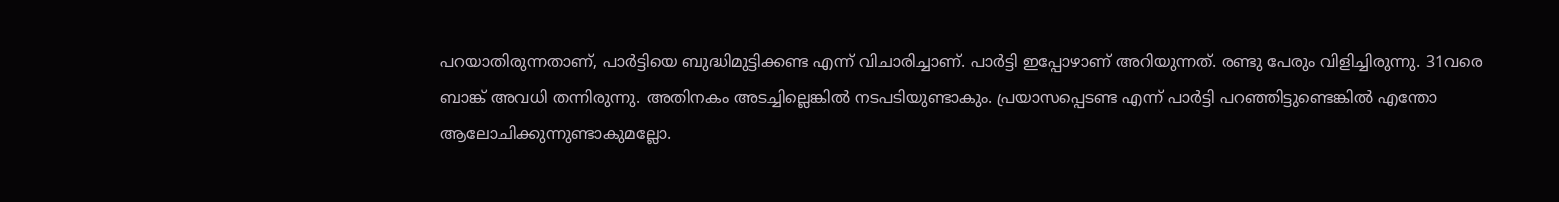പറയാതിരുന്നതാണ്, പാര്‍ട്ടിയെ ബുദ്ധിമുട്ടിക്കണ്ട എന്ന് വിചാരിച്ചാണ്. പാർട്ടി ഇപ്പോഴാണ് അറിയുന്നത്. രണ്ടു പേരും വിളിച്ചിരുന്നു. 31വരെ ബാങ്ക് അവധി തന്നിരുന്നു. അതിനകം അടച്ചില്ലെങ്കിൽ നടപടിയുണ്ടാകും. പ്രയാസപ്പെടണ്ട എന്ന് പാര്‍ട്ടി പറഞ്ഞിട്ടുണ്ടെങ്കിൽ എന്തോ ആലോചിക്കുന്നുണ്ടാകുമല്ലോ.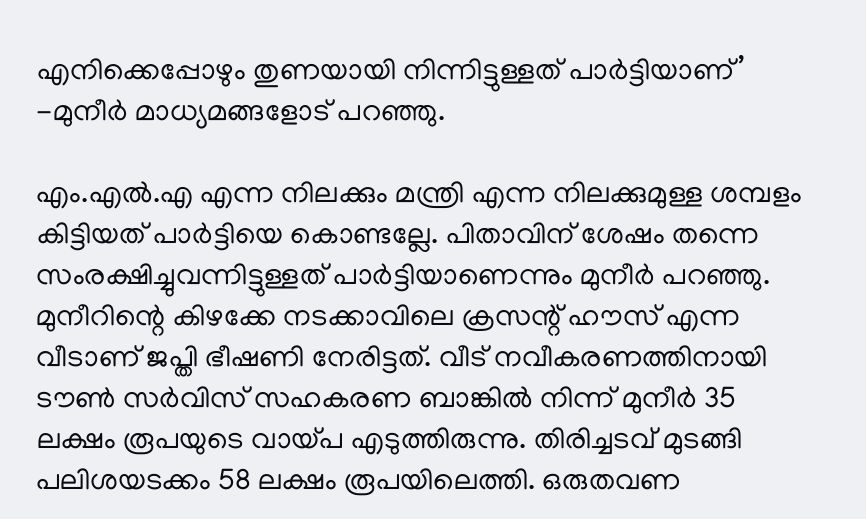എനിക്കെപ്പോഴും തുണയായി നിന്നിട്ടുള്ളത് പാര്‍ട്ടിയാണ്’ -മുനീർ മാധ്യമങ്ങളോട് പറഞ്ഞു.

എം.എൽ.എ എന്ന നിലക്കും മന്ത്രി എന്ന നിലക്കുമുള്ള ശമ്പളം കിട്ടിയത് പാര്‍ട്ടിയെ കൊണ്ടല്ലേ. പിതാവിന് ശേഷം തന്നെ സംരക്ഷിച്ചുവന്നിട്ടുള്ളത് പാര്‍ട്ടിയാണെന്നും മുനീർ പറഞ്ഞു. മുനീറിന്റെ കിഴക്കേ നടക്കാവിലെ ക്രസന്റ് ഹൗസ് എന്ന വീടാണ് ജപ്തി ഭീഷണി നേരിട്ടത്. വീട് നവീകരണത്തിനായി ടൗൺ സർവിസ് സഹകരണ ബാങ്കിൽ നിന്ന് മുനീർ 35 ലക്ഷം രൂപയുടെ വായ്പ എടുത്തിരുന്നു. തിരിച്ചടവ് മുടങ്ങി പലിശയടക്കം 58 ലക്ഷം രൂപയിലെത്തി. ഒരുതവണ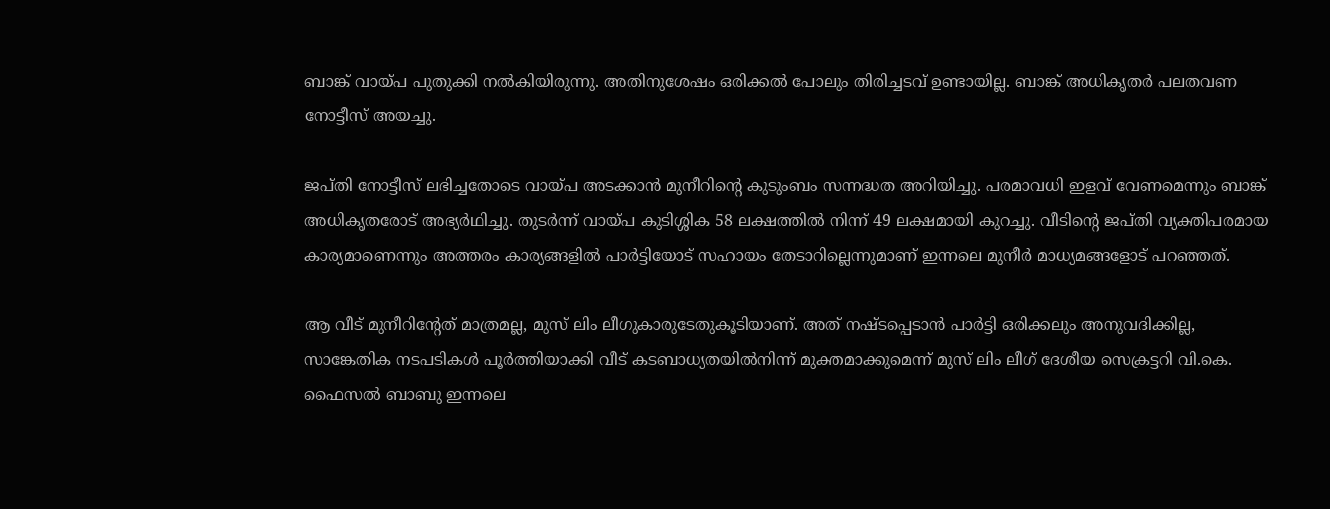ബാങ്ക് വായ്പ പുതുക്കി നൽകിയിരുന്നു. അതിനുശേഷം ഒരിക്കൽ പോലും തിരിച്ചടവ് ഉണ്ടായില്ല. ബാങ്ക് അധികൃതർ പലതവണ നോട്ടീസ് അയച്ചു.

ജപ്തി നോട്ടീസ് ലഭിച്ചതോടെ വായ്പ അടക്കാൻ മുനീറിന്റെ കുടുംബം സന്നദ്ധത അറിയിച്ചു. പരമാവധി ഇളവ് വേണമെന്നും ബാങ്ക് അധികൃതരോട് അഭ്യർഥിച്ചു. തുടർന്ന് വായ്പ കുടിശ്ശിക 58 ലക്ഷത്തിൽ നിന്ന് 49 ലക്ഷമായി കുറച്ചു. വീടിന്റെ ജപ്തി വ്യക്തിപരമായ കാര്യമാണെന്നും അത്തരം കാര്യങ്ങളിൽ പാർട്ടിയോട് സഹായം തേടാറില്ലെന്നുമാണ് ഇന്നലെ മുനീർ മാധ്യമങ്ങളോട് പറഞ്ഞത്.

ആ വീട് മുനീറിന്റേത് മാത്രമല്ല, മുസ് ലിം ലീഗുകാരുടേതുകൂടിയാണ്. അത് നഷ്ടപ്പെടാൻ പാർട്ടി ഒരിക്കലും അനുവദിക്കില്ല, സാങ്കേതിക നടപടികൾ പൂർത്തിയാക്കി വീട് കടബാധ്യതയിൽനിന്ന് മുക്തമാക്കുമെന്ന് മുസ് ലിം ലീഗ് ദേശീയ സെക്രട്ടറി വി.കെ. ഫൈസൽ ബാബു ഇന്നലെ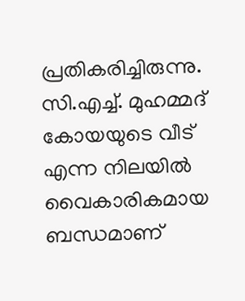പ്രതികരിച്ചിരുന്നു. സി.എച്ച്. മുഹമ്മദ് കോയയുടെ വീട് എന്ന നിലയിൽ വൈകാരികമായ ബന്ധമാണ്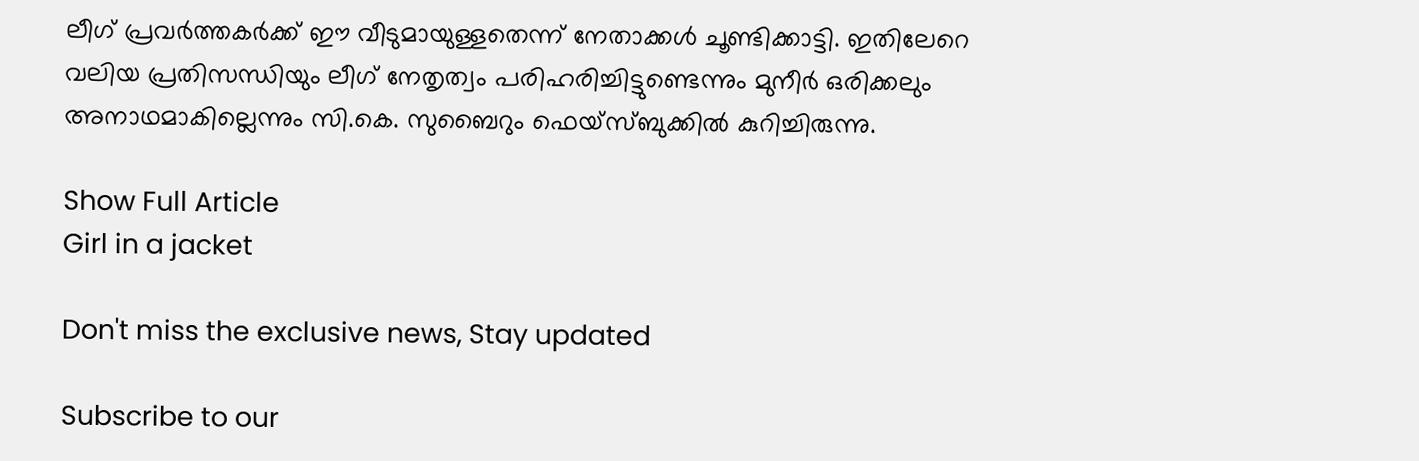ലീഗ് പ്രവർത്തകർക്ക് ഈ വീടുമായുള്ളതെന്ന് നേതാക്കൾ ചൂണ്ടിക്കാട്ടി. ഇതിലേറെ വലിയ പ്രതിസന്ധിയും ലീഗ് നേതൃത്വം പരിഹരിച്ചിട്ടുണ്ടെന്നും മുനീർ ഒരിക്കലും അനാഥമാകില്ലെന്നും സി.കെ. സുബൈറും ഫെയ്‌സ്ബുക്കിൽ കുറിച്ചിരുന്നു.

Show Full Article
Girl in a jacket

Don't miss the exclusive news, Stay updated

Subscribe to our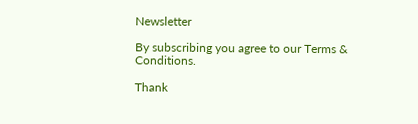Newsletter

By subscribing you agree to our Terms & Conditions.

Thank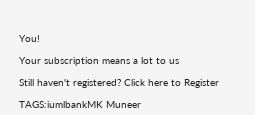You!

Your subscription means a lot to us

Still haven't registered? Click here to Register

TAGS:iumlbankMK Muneer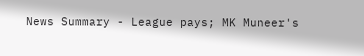News Summary - League pays; MK Muneer's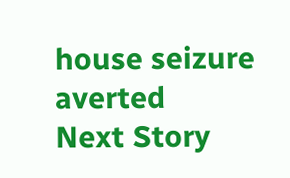house seizure averted
Next Story